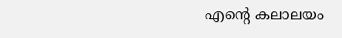എന്റെ കലാലയം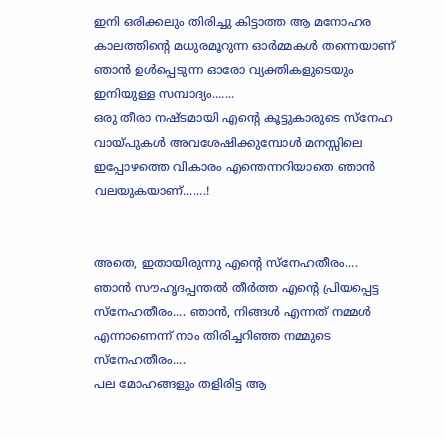ഇനി ഒരിക്കലും തിരിച്ചു കിട്ടാത്ത ആ മനോഹര കാലത്തിന്‍റെ മധുരമൂറുന്ന ഓര്‍മ്മകള്‍ തന്നെയാണ് ഞാന്‍ ഉള്‍പ്പെടുന്ന ഓരോ വ്യക്തികളുടെയും ഇനിയുള്ള സമ്പാദ്യം.......
ഒരു തീരാ നഷ്ടമായി എന്‍റെ കൂട്ടുകാരുടെ സ്നേഹ വായ്പുകള്‍ അവശേഷിക്കുമ്പോള്‍ മനസ്സിലെ ഇപ്പോഴത്തെ വികാരം എന്തെന്നറിയാതെ ഞാന്‍ വലയുകയാണ്.......!


അതെ, ഇതായിരുന്നു എന്‍റെ സ്നേഹതീരം.... ഞാന്‍ സൗഹൃദപ്പന്തല്‍ തീര്‍ത്ത എന്‍റെ പ്രിയപ്പെട്ട സ്നേഹതീരം.... ഞാന്‍, നിങ്ങള്‍ എന്നത് നമ്മള്‍ എന്നാണെന്ന് നാം തിരിച്ചറിഞ്ഞ നമ്മുടെ സ്നേഹതീരം....
പല മോഹങ്ങളും തളിരിട്ട ആ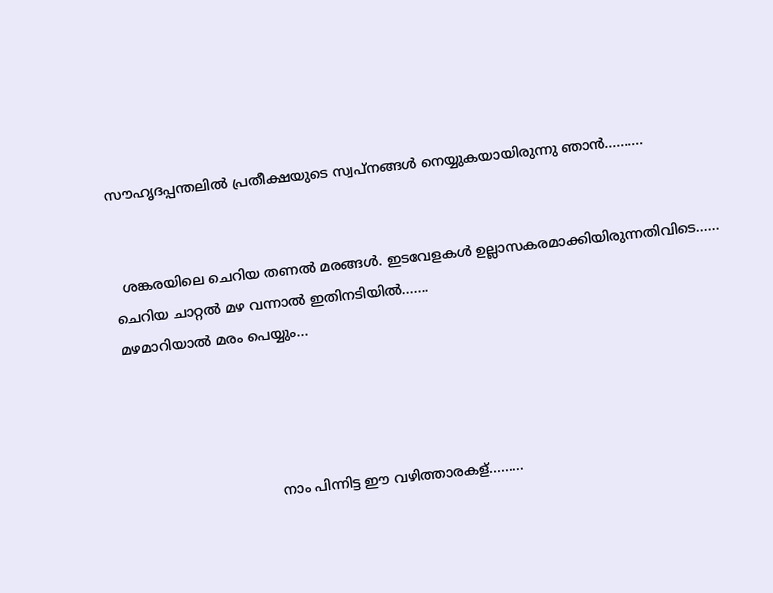സൗഹൃദപ്പന്തലില്‍ പ്രതീക്ഷയുടെ സ്വപ്‌നങ്ങള്‍ നെയ്യുകയായിരുന്നു ഞാന്‍..........


  ശങ്കരയിലെ ചെറിയ തണല്‍ മരങ്ങള്‍. ഇടവേളകള്‍ ഉല്ലാസകരമാക്കിയിരുന്നതിവിടെ......
ചെറിയ ചാറ്റല്‍ മഴ വന്നാല്‍ ഇതിനടിയില്‍.......
മഴമാറിയാല്‍ മരം പെയ്യും...




                                  നാം പിന്നിട്ട ഈ വഴിത്താരകള്.........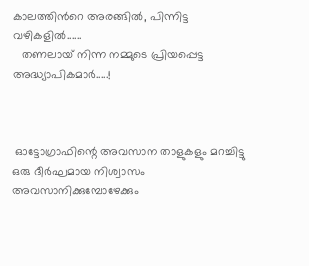കാലത്തിന്‍റെ അരങ്ങില്‍, പിന്നിട്ട വഴികളില്‍......
   തണലായ്‌ നിന്ന നമ്മുടെ പ്രിയപ്പെട്ട അദ്ധ്യാപികമാർ.....!



 ഓട്ടോഗ്രാഫിന്റെ അവസാന താളുകളും മറച്ചിട്ടു ഒരു ദീര്‍ഘമായ നിശ്വാസം അവസാനിക്കുമ്പോഴേക്കും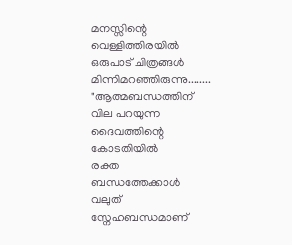മനസ്സിന്റെ വെള്ളിത്തിരയില്‍ ഒരുപാട് ചിത്രങ്ങള്‍ മിന്നിമറഞ്ഞിരുന്നു........
"ആത്മബന്ധത്തിന് വില പറയുന്ന
ദൈവത്തിന്റെ കോടതിയില്‍
രക്ത ബന്ധത്തേക്കാള്‍ വലുത്
സ്നേഹബന്ധമാണ്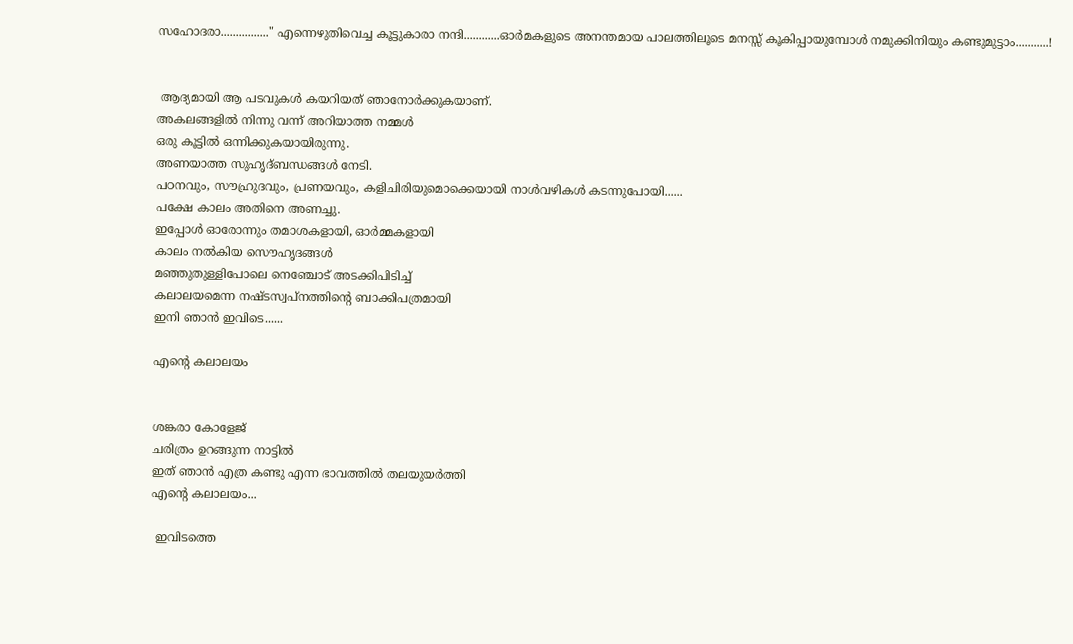സഹോദരാ................" എന്നെഴുതിവെച്ച കൂട്ടുകാരാ നന്ദി............ഓര്‍മകളുടെ അനന്തമായ പാലത്തിലൂടെ മനസ്സ് കൂകിപ്പായുമ്പോള്‍ നമുക്കിനിയും കണ്ടുമുട്ടാം...........!


 ആദ്യമായി ആ പടവുകള്‍ കയറിയത് ഞാനോര്‍ക്കുകയാണ്.
അകലങ്ങളില്‍ നിന്നു വന്ന് അറിയാത്ത നമ്മള്‍
ഒരു കൂട്ടില്‍ ഒന്നിക്കുകയായിരുന്നു.
അണയാത്ത സുഹൃദ്ബന്ധങ്ങള്‍ നേടി.
പഠനവും, സൗഹ്രുദവും, പ്രണയവും, കളിചിരിയുമൊക്കെയായി നാള്‍വഴികള്‍ കടന്നുപോയി......
പക്ഷേ കാലം അതിനെ അണച്ചു.
ഇപ്പോള്‍ ഓരോന്നും തമാശകളായി, ഓര്‍മ്മകളായി
കാലം നല്‍കിയ സൌഹൃദങ്ങള്‍
മഞ്ഞുതുള്ളിപോലെ നെഞ്ചോട് അടക്കിപിടിച്ച്
കലാലയമെന്ന നഷ്ടസ്വപ്‌നത്തിന്‍റെ ബാക്കിപത്രമായി
ഇനി ഞാന്‍ ഇവിടെ......

എന്റെ കലാലയം


ശങ്കരാ കോളേജ്
ചരിത്രം ഉറങ്ങുന്ന നാട്ടില്‍
ഇത് ഞാന്‍ എത്ര കണ്ടു എന്ന ഭാവത്തില്‍ തലയുയര്‍ത്തി
എന്റെ കലാലയം...

 ഇവിടത്തെ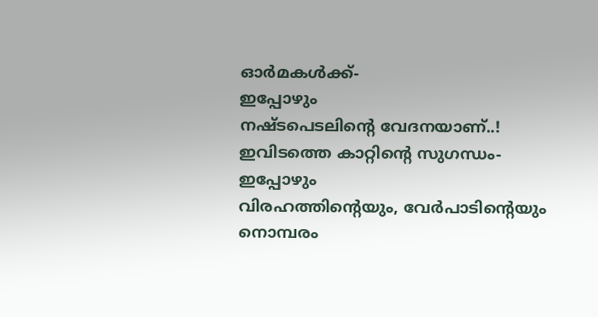ഓര്‍മകള്‍ക്ക്-
ഇപ്പോഴും
നഷ്ടപെടലിന്റെ വേദനയാണ്..!
ഇവിടത്തെ കാറ്റിന്റെ സുഗന്ധം-
ഇപ്പോഴും
വിരഹത്തിന്റെയും, വേര്‍പാടിന്റെയും
നൊമ്പരം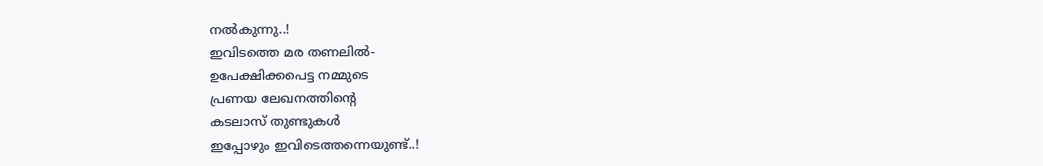നല്‍കുന്നു..!
ഇവിടത്തെ മര തണലില്‍-
ഉപേക്ഷിക്കപെട്ട നമ്മുടെ
പ്രണയ ലേഖനത്തിന്റെ
കടലാസ് തുണ്ടുകള്‍
ഇപ്പോഴും ഇവിടെത്തന്നെയുണ്ട്..!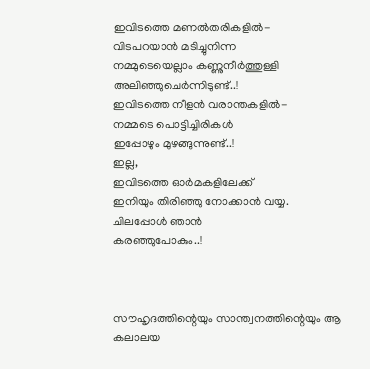ഇവിടത്തെ മണല്‍തരികളില്‍-
വിടപറയാന്‍ മടിച്ചുനിന്ന
നമ്മുടെയെല്ലാം കണ്ണുനീര്‍ത്തുള്ളി
അലിഞ്ഞുചെര്‍ന്നിടുണ്ട്..!
ഇവിടത്തെ നീളന്‍ വരാന്തകളില്‍-
നമ്മടെ പൊട്ടിച്ചിരികള്‍
ഇപ്പോഴും മുഴങ്ങുന്നുണ്ട്..!
ഇല്ല,
ഇവിടത്തെ ഓര്‍മകളിലേക്ക്
ഇനിയും തിരിഞ്ഞു നോക്കാന്‍ വയ്യ.
ചിലപ്പോള്‍ ഞാന്‍
കരഞ്ഞുപോകും..!



സൗഹൃദത്തിന്റെയും സാന്ത്വനത്തിന്റെയും ആ കലാലയ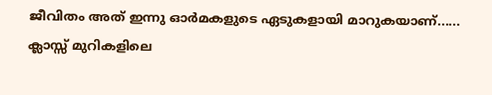ജീവിതം അത് ഇന്നു ഓര്‍മകളുടെ ഏടുകളായി മാറുകയാണ്......
ക്ലാസ്സ്‌ മുറികളിലെ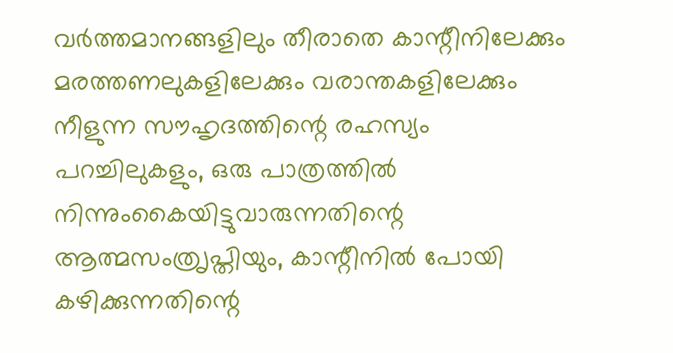വര്‍ത്തമാനങ്ങളിലും തീരാതെ കാന്റീനിലേക്കും മരത്തണലുകളിലേക്കും വരാന്തകളിലേക്കും നീളുന്ന സൗഹൃദത്തിന്റെ രഹസ്യം പറച്ചിലുകളും, ഒരു പാത്രത്തില്‍ നിന്നുംകൈയിട്ടുവാരുന്നതിന്റെ ആത്മസംത്രൃപ്തിയും, കാന്റീനില്‍ പോയി കഴിക്കുന്നതിന്റെ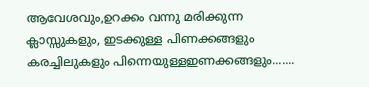ആവേശവും,ഉറക്കം വന്നു മരിക്കുന്ന ക്ലാസ്സുകളും, ഇടക്കുള്ള പിണക്കങ്ങളും കരച്ചിലുകളും പിന്നെയുള്ളഇണക്കങ്ങളും.......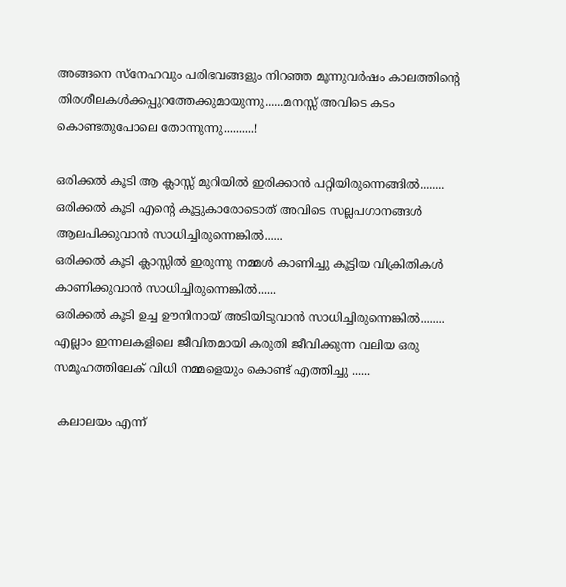അങ്ങനെ സ്നേഹവും പരിഭവങ്ങളും നിറഞ്ഞ മൂന്നുവര്‍ഷം കാലത്തിന്റെ തിരശീലകള്‍ക്കപ്പുറത്തേക്കുമായുന്നു......മനസ്സ് അവിടെ കടം കൊണ്ടതുപോലെ തോന്നുന്നു..........!

ഒരിക്കല്‍ കൂടി ആ ക്ലാസ്സ്‌ മുറിയില്‍ ഇരിക്കാന്‍ പറ്റിയിരുന്നെങ്ങില്‍........
ഒരിക്കല്‍ കൂടി എന്‍റെ കൂട്ടുകാരോടൊത് അവിടെ സല്ലപഗാനങ്ങള്‍ ആലപിക്കുവാന്‍ സാധിച്ചിരുന്നെങ്കില്‍......
ഒരിക്കല്‍ കൂടി ക്ലാസ്സില്‍ ഇരുന്നു നമ്മള്‍ കാണിച്ചു കൂട്ടിയ വിക്രിതികള്‍ കാണിക്കുവാന്‍ സാധിച്ചിരുന്നെങ്കില്‍......
ഒരിക്കല്‍ കൂടി ഉച്ച ഊനിനായ് അടിയിടുവാന്‍ സാധിച്ചിരുന്നെങ്കില്‍........
എല്ലാം ഇന്നലകളിലെ ജീവിതമായി കരുതി ജീവിക്കുന്ന വലിയ ഒരു സമൂഹത്തിലേക് വിധി നമ്മളെയും കൊണ്ട് എത്തിച്ചു ......

 കലാലയം എന്ന്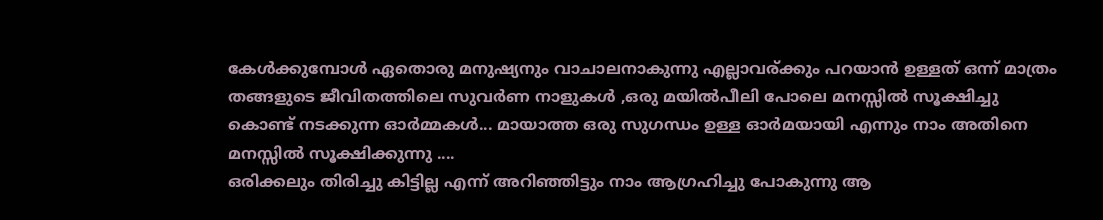കേള്‍ക്കുമ്പോള്‍ ഏതൊരു മനുഷ്യനും വാചാലനാകുന്നു എല്ലാവര്ക്കും പറയാന്‍ ഉള്ളത് ഒന്ന് മാത്രം തങ്ങളുടെ ജീവിതത്തിലെ സുവര്‍ണ നാളുകള്‍ ,ഒരു മയില്‍‌പീലി പോലെ മനസ്സില്‍ സൂക്ഷിച്ചു കൊണ്ട് നടക്കുന്ന ഓര്‍മ്മകള്‍... മായാത്ത ഒരു സുഗന്ധം ഉള്ള ഓര്‍മയായി എന്നും നാം അതിനെ മനസ്സില്‍ സൂക്ഷിക്കുന്നു ....
ഒരിക്കലും തിരിച്ചു കിട്ടില്ല എന്ന് അറിഞ്ഞിട്ടും നാം ആഗ്രഹിച്ചു പോകുന്നു ആ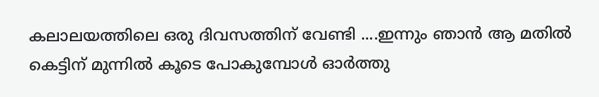കലാലയത്തിലെ ഒരു ദിവസത്തിന് വേണ്ടി ....ഇന്നും ഞാന്‍ ആ മതില്‍ കെട്ടിന് മുന്നില്‍ കൂടെ പോകുമ്പോള്‍ ഓര്‍ത്തു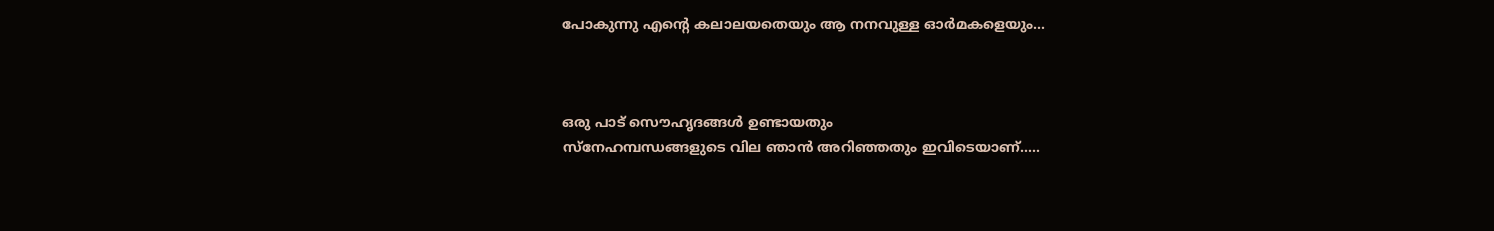പോകുന്നു എന്റെ കലാലയതെയും ആ നനവുള്ള ഓര്‍മകളെയും...



ഒരു പാട് സൌഹൃദങ്ങള്‍ ഉണ്ടായതും
സ്നേഹമ്പന്ധങ്ങളുടെ വില ഞാന്‍ അറിഞ്ഞതും ഇവിടെയാണ്.....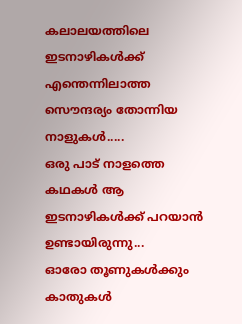കലാലയത്തിലെ ഇടനാഴികള്‍ക്ക്
എന്തെന്നിലാത്ത സൌന്ദര്യം തോന്നിയ നാളുകള്‍.....
ഒരു പാട് നാളത്തെ കഥകള്‍ ആ ഇടനാഴികള്‍ക്ക് പറയാന്‍ ഉണ്ടായിരുന്നു...
ഓരോ തൂണുകള്‍ക്കും കാതുകള്‍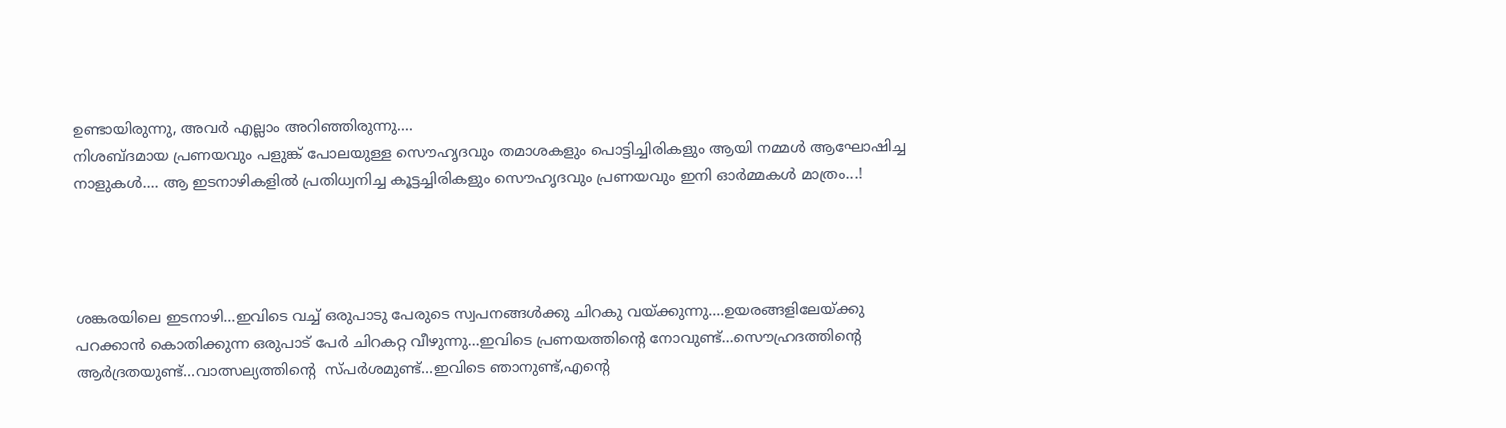ഉണ്ടായിരുന്നു, അവര്‍ എല്ലാം അറിഞ്ഞിരുന്നു....
നിശബ്ദമായ പ്രണയവും പളുങ്ക് പോലയുള്ള സൌഹൃദവും തമാശകളും പൊട്ടിച്ചിരികളും ആയി നമ്മള്‍ ആഘോഷിച്ച നാളുകള്‍.... ആ ഇടനാഴികളില്‍ പ്രതിധ്വനിച്ച കൂട്ടച്ചിരികളും സൌഹൃദവും പ്രണയവും ഇനി ഓര്‍മ്മകള്‍ മാത്രം...!




ശങ്കരയിലെ ഇടനാഴി...ഇവിടെ വച്ച് ഒരുപാടു പേരുടെ സ്വപനങ്ങള്‍ക്കു ചിറകു വയ്ക്കുന്നു....ഉയരങ്ങളിലേയ്ക്കു പറക്കാന്‍ കൊതിക്കുന്ന ഒരുപാട് പേര്‍ ചിറകറ്റ വീഴുന്നു...ഇവിടെ പ്രണയത്തിന്റെ നോവുണ്ട്...സൌഹ്രദത്തിന്റെ ആര്‍ദ്രതയുണ്ട്...വാത്സല്യത്തിന്റെ  സ്പര്‍ശമുണ്ട്...ഇവിടെ ഞാനുണ്ട്,എന്റെ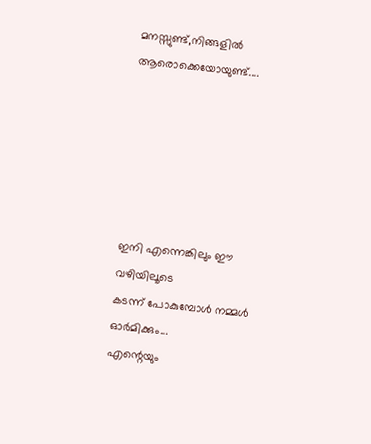മനസ്സുണ്ട്,നിങ്ങളില്‍ ആരൊക്കെയോയുണ്ട്....






ഇനി എന്നെങ്കിലും ഈ വഴിയിലൂടെ
കടന്ന് പോകുമ്പോള്‍ നമ്മള്‍ ഓര്‍മിക്കും...
എന്റെയും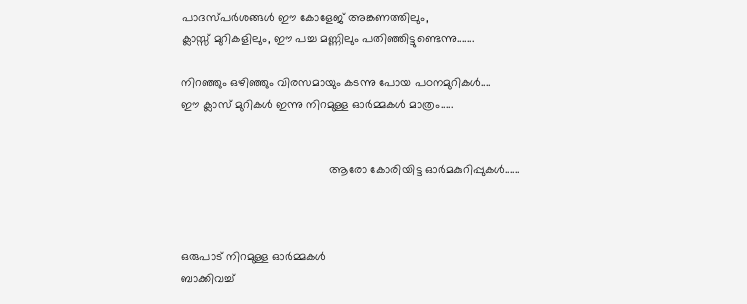പാദസ്പര്‍ശങ്ങള്‍ ഈ കോളേജ് അങ്കണത്തിലും,
ക്ലാസ്സ്‌ മുറികളിലും, ഈ പച്ച മണ്ണിലും പതിഞ്ഞിട്ടുണ്ടെന്നു.......

നിറഞ്ഞും ഒഴിഞ്ഞും വിരസമായും കടന്നു പോയ പഠനമുറികള്‍....
ഈ ക്ലാസ് മുറികൾ ഇന്നു നിറമുള്ള ഓര്‍മ്മകള്‍ മാത്രം.....


                                             ആരോ കോരിയിട്ട ഓര്‍മകുറിപ്പുകള്‍......



ഒരുപാട്‌ നിറമുള്ള ഓര്‍മ്മകള്‍
ബാക്കിവച്ച്‌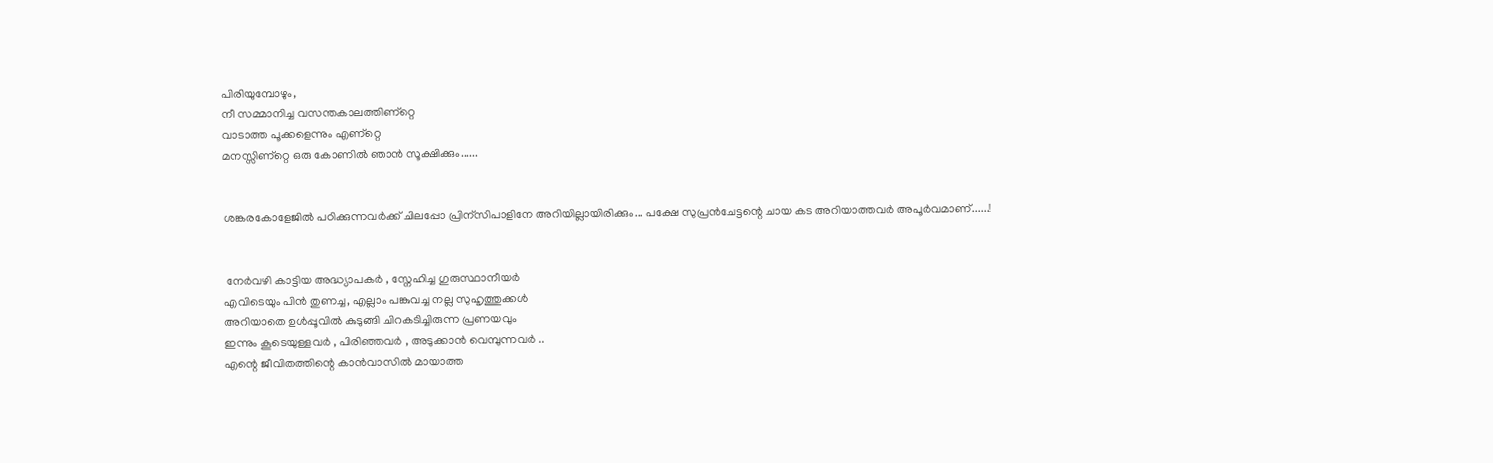പിരിയുമ്പോഴും,
നീ സമ്മാനിച്ച വസന്തകാലത്തിണ്റ്റെ
വാടാത്ത പൂക്കളെന്നും എണ്റ്റെ
മനസ്സിണ്റ്റെ ഒരു കോണില്‍ ഞാന്‍ സൂക്ഷിക്കും......


ശങ്കരകോളേജില്‍ പഠിക്കുന്നവര്‍ക്ക്‌ ചിലപ്പോ പ്രിന്സിപാളിനേ അറിയില്ലായിരിക്കും... പക്ഷേ സുപ്രന്‍ചേട്ടന്റെ ചായ കട അറിയാത്തവര്‍ അപൂര്‍വമാണ്......!


 നേര്‍വഴി കാട്ടിയ അദ്ധ്യാപകര്‍ , സ്നേഹിച്ച ഗുരുസ്ഥാനീയര്‍
എവിടെയും പിന്‍ തുണച്ച, എല്ലാം പങ്കുവച്ച നല്ല സുഹൃത്തുക്കള്‍
അറിയാതെ ഉള്‍പ്പൂവില്‍ കുടുങ്ങി ചിറകടിച്ചിരുന്ന പ്രണയവും
ഇന്നും കൂടെയുള്ളവര്‍ , പിരിഞ്ഞവര്‍ , അടുക്കാന്‍ വെമ്പുന്നവര്‍ ..
എന്റെ ജീവിതത്തിന്റെ കാന്‍വാസില്‍ മായാത്ത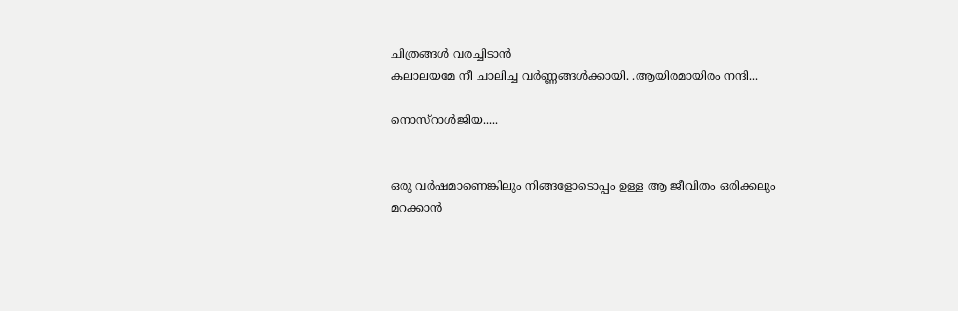ചിത്രങ്ങള്‍ വരച്ചിടാന്‍
കലാലയമേ നീ ചാലിച്ച വര്‍ണ്ണങ്ങള്‍ക്കായി. .ആയിരമായിരം നന്ദി...

നൊസ്റാള്‍ജിയ.....


ഒരു വര്‍ഷമാണെങ്കിലും നിങ്ങളോടൊപ്പം ഉള്ള ആ ജീവിതം ഒരിക്കലും മറക്കാന്‍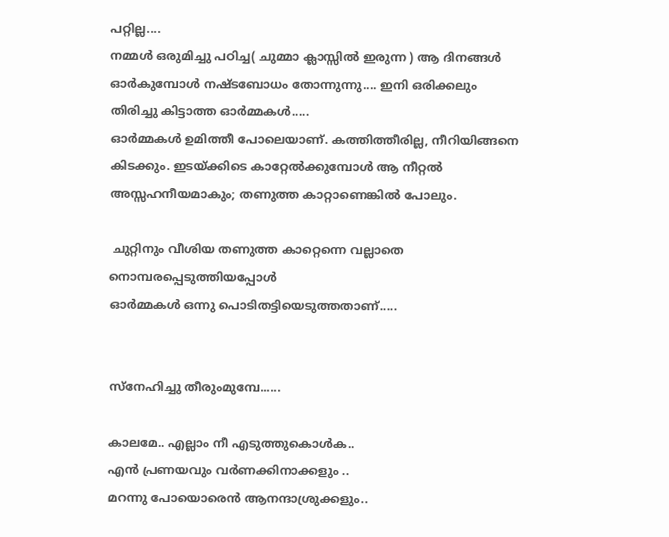പറ്റില്ല....
നമ്മള്‍ ഒരുമിച്ചു പഠിച്ച( ചുമ്മാ ക്ലാസ്സില്‍ ഇരുന്ന ) ആ ദിനങ്ങള്‍ ഓര്‍കുമ്പോള്‍ നഷ്ടബോധം തോന്നുന്നു.... ഇനി ഒരിക്കലും തിരിച്ചു കിട്ടാത്ത ഓര്‍മ്മകള്‍.....
ഓര്‍മ്മകള്‍ ഉമിത്തീ പോലെയാണ്‌. കത്തിത്തീരില്ല, നീറിയിങ്ങനെ കിടക്കും. ഇടയ്ക്കിടെ കാറ്റേല്‍ക്കുമ്പോള്‍ ആ നീറ്റല്‍ അസ്സഹനീയമാകും; തണുത്ത കാറ്റാണെങ്കില്‍ പോലും.

 ചുറ്റിനും വീശിയ തണുത്ത കാറ്റെന്നെ വല്ലാതെ നൊമ്പരപ്പെടുത്തിയപ്പോള്‍
ഓര്‍മ്മകള്‍ ഒന്നു പൊടിതട്ടിയെടുത്തതാണ്‌.....


സ്നേഹിച്ചു തീരുംമുമ്പേ......

കാലമേ.. എല്ലാം നീ എടുത്തുകൊള്‍ക..
എന്‍ പ്രണയവും വര്‍ണക്കിനാക്കളും ..
മറന്നു പോയൊരെന്‍ ആനന്ദാശ്രുക്കളും..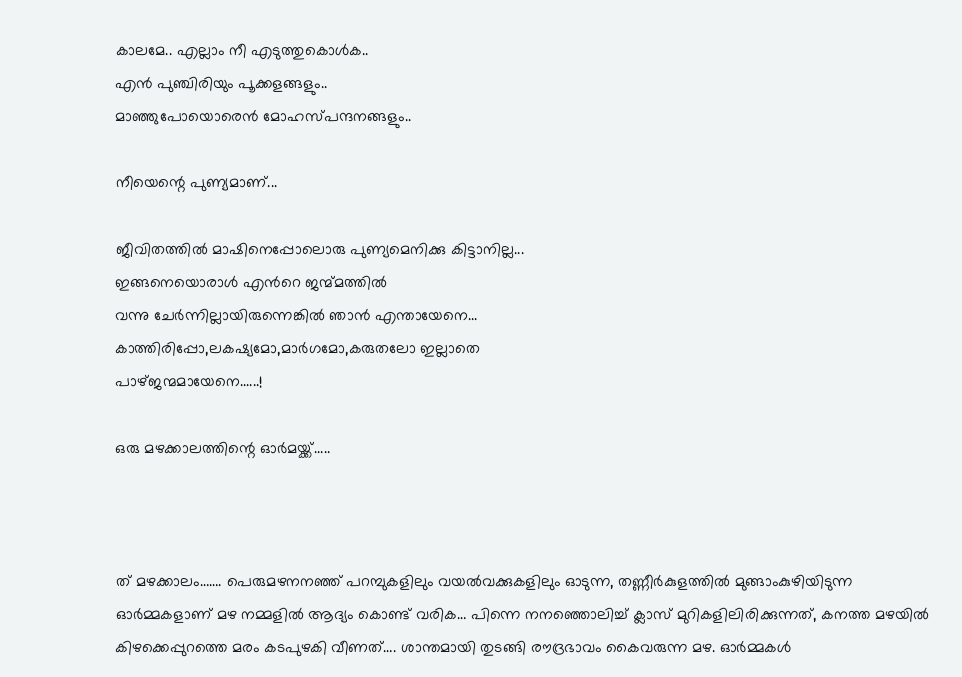കാലമേ.. എല്ലാം നീ എടുത്തുകൊള്‍ക..
എന്‍ പുഞ്ചിരിയും പൂക്കളങ്ങളും..
മാഞ്ഞുപോയൊരെന്‍ മോഹസ്പന്ദനങ്ങളും..

നീയെന്റെ പുണ്യമാണ്...

ജീവിതത്തില്‍ മാഷിനെപ്പോലൊരു പുണ്യമെനിക്കു കിട്ടാനില്ല...
ഇങ്ങനെയൊരാള്‍ എന്‍റെ ജന്മ്മത്തില്‍
വന്നു ചേര്‍ന്നില്ലായിരുന്നെങ്കില്‍ ഞാന്‍ എന്തായേനെ...
കാത്തിരിപ്പോ,ലകഷ്യമോ,മാര്‍ഗമോ,കരുതലോ ഇല്ലാതെ
പാഴ്ജന്മമായേനെ......!

ഒരു മഴക്കാലത്തിന്റെ ഓര്‍മയ്ക്ക്.....



ത്‌ മഴക്കാലം……. പെരുമഴനനഞ്ഞ്‌ പറമ്പുകളിലും വയല്‍വക്കുകളിലും ഓടുന്ന, തണ്ണീര്‍കുളത്തില്‍ മുങ്ങാംകുഴിയിടുന്ന ഓര്‍മ്മകളാണ്‌ മഴ നമ്മളില്‍ ആദ്യം കൊണ്ട്‌ വരിക… പിന്നെ നനഞ്ഞൊലിച്ച്‌ ക്ലാസ്‌ മുറികളിലിരിക്കുന്നത്‌, കനത്ത മഴയില്‍ കിഴക്കെപ്പുറത്തെ മരം കടപുഴകി വീണത്‌…. ശാന്തമായി തുടങ്ങി രൗദ്രഭാവം കൈവരുന്ന മഴ. ഓര്‍മ്മകള്‍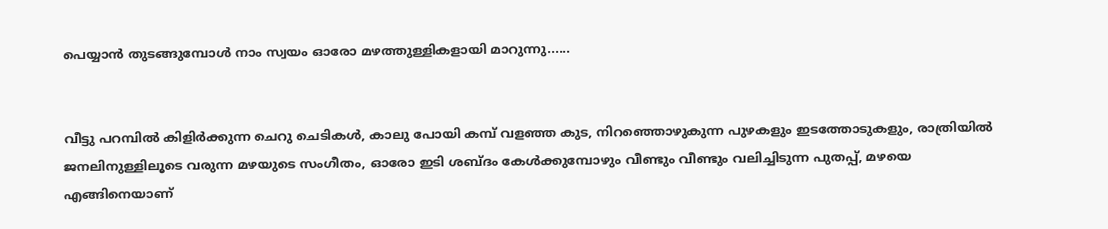പെയ്യാന്‍ തുടങ്ങുമ്പോള്‍ നാം സ്വയം ഓരോ മഴത്തുള്ളികളായി മാറുന്നു......


വീട്ടു പറമ്പില്‍ കിളിര്‍ക്കുന്ന ചെറു ചെടികള്‍, കാലു പോയി കമ്പ്‌ വളഞ്ഞ കുട, നിറഞ്ഞൊഴുകുന്ന പുഴകളും ഇടത്തോടുകളും, രാത്രിയില്‍ ജനലിനുള്ളിലൂടെ വരുന്ന മഴയുടെ സംഗീതം, ഓരോ ഇടി ശബ്ദം കേള്‍ക്കുമ്പോഴും വീണ്ടും വീണ്ടും വലിച്ചിടുന്ന പുതപ്പ്‌, മഴയെ എങ്ങിനെയാണ്‌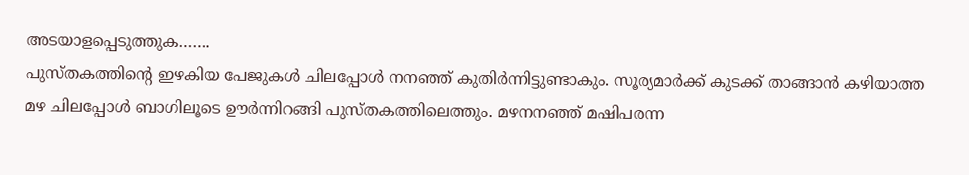അടയാളപ്പെടുത്തുക…….
പുസ്‌തകത്തിന്റെ ഇഴകിയ പേജുകള്‍ ചിലപ്പോള്‍ നനഞ്ഞ്‌ കുതിര്‍ന്നിട്ടുണ്ടാകും. സൂര്യമാര്‍ക്ക്‌ കുടക്ക്‌ താങ്ങാന്‍ കഴിയാത്ത മഴ ചിലപ്പോള്‍ ബാഗിലൂടെ ഊര്‍ന്നിറങ്ങി പുസ്‌തകത്തിലെത്തും. മഴനനഞ്ഞ്‌ മഷിപരന്ന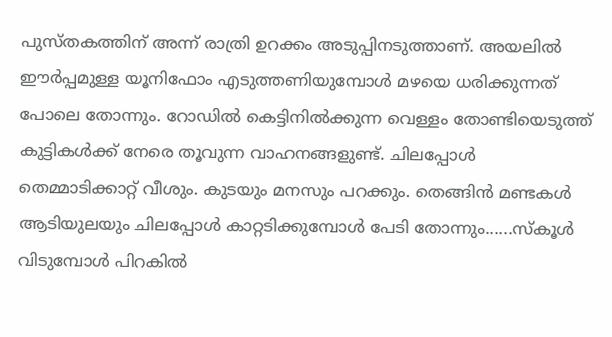പുസ്‌തകത്തിന്‌ അന്ന്‌ രാത്രി ഉറക്കം അടുപ്പിനടുത്താണ്‌. അയലില്‍ ഈര്‍പ്പമുള്ള യൂനിഫോം എടുത്തണിയുമ്പോള്‍ മഴയെ ധരിക്കുന്നത്‌ പോലെ തോന്നും. റോഡില്‍ കെട്ടിനില്‍ക്കുന്ന വെള്ളം തോണ്ടിയെടുത്ത്‌ കുട്ടികള്‍ക്ക്‌ നേരെ തൂവുന്ന വാഹനങ്ങളുണ്ട്‌. ചിലപ്പോള്‍ തെമ്മാടിക്കാറ്റ്‌ വീശും. കുടയും മനസും പറക്കും. തെങ്ങിന്‍ മണ്ടകള്‍ ആടിയുലയും ചിലപ്പോള്‍ കാറ്റടിക്കുമ്പോള്‍ പേടി തോന്നും......സ്‌കൂള്‍ വിടുമ്പോള്‍ പിറകില്‍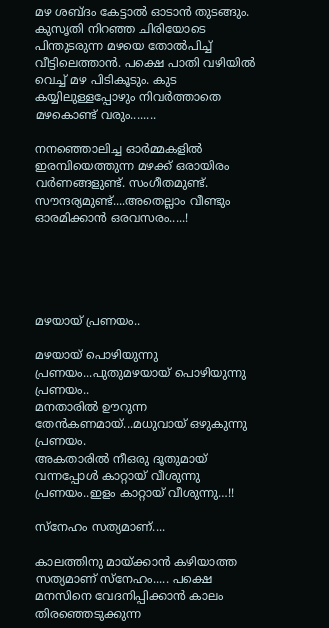മഴ ശബ്ദം കേട്ടാല്‍ ഓടാന്‍ തുടങ്ങും. കുസൃതി നിറഞ്ഞ ചിരിയോടെ പിന്തുടരുന്ന മഴയെ തോല്‍പിച്ച്‌ വീട്ടിലെത്താന്‍. പക്ഷെ പാതി വഴിയില്‍ വെച്ച്‌ മഴ പിടികൂടും. കുട കയ്യിലുള്ളപ്പോഴും നിവര്‍ത്താതെ മഴകൊണ്ട്‌ വരും........

നനഞ്ഞൊലിച്ച ഓര്‍മ്മകളില്‍ ഇരമ്പിയെത്തുന്ന മഴക്ക്‌ ഒരായിരം വര്‍ണങ്ങളുണ്ട്‌. സംഗീതമുണ്ട്‌. സൗന്ദര്യമുണ്ട്‌....അതെല്ലാം വീണ്ടും ഓരമിക്കാന്‍ ഒരവസരം.....!





മഴയായ് പ്രണയം..

മഴയായ് പൊഴിയുന്നു പ്രണയം...പുതുമഴയായ് പൊഴിയുന്നു പ്രണയം..
മനതാരില്‍ ഊറുന്ന തേന്‍കണമായ്...മധുവായ് ഒഴുകുന്നു പ്രണയം.
അകതാരില്‍ നീഒരു ദൂതുമായ്‌ വന്നപ്പോള്‍ കാറ്റായ്‌ വീശുന്നു പ്രണയം..ഇളം കാറ്റായ്‌ വീശുന്നു…!!

സ്നേഹം സത്യമാണ്....

കാലത്തിനു മായ്ക്കാന്‍ കഴിയാത്ത സത്യമാണ് സ്നേഹം..... പക്ഷെ മനസിനെ വേദനിപ്പിക്കാന്‍ കാലം തിരഞ്ഞെടുക്കുന്ന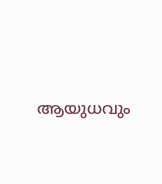ആയുധവും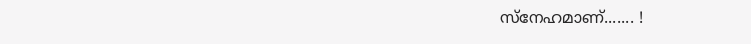സ്നേഹമാണ്....... !